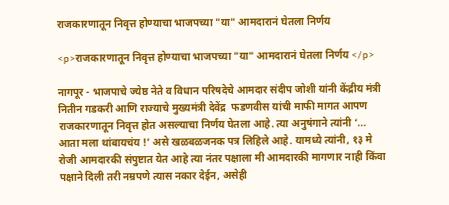राजकारणातून निवृत्त होण्याचा भाजपच्या "या" आमदारानं घेतला निर्णय

<p>राजकारणातून निवृत्त होण्याचा भाजपच्या "या" आमदारानं घेतला निर्णय </p>

नागपूर - भाजपाचे ज्येष्ठ नेते व विधान परिषदेचे आमदार संदीप जोशी यांनी केंद्रीय मंत्री नितीन गडकरी आणि राज्याचे मुख्यमंत्री देवेंद्र  फडणवीस यांची माफी मागत आपण राजकारणातून निवृत्त होत असल्याचा निर्णय घेतला आहे. त्या अनुषंगाने त्यांनी ‘... आता मला थांबायचंय !’ असे खळबळजनक पत्र लिहिले आहे. यामध्ये त्यांनी, १३ मे रोजी आमदारकी संपुष्टात येत आहे त्या नंतर पक्षाला मी आमदारकी मागणार नाही किंवा पक्षाने दिली तरी नम्रपणे त्यास नकार देईन, असेही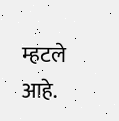म्हटले आहे.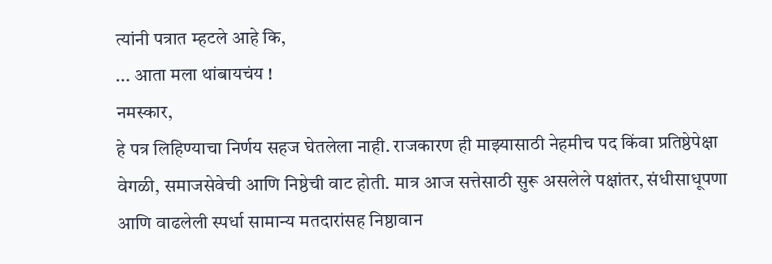त्यांनी पत्रात म्हटले आहे कि,
... आता मला थांबायचंय !
नमस्कार,
हे पत्र लिहिण्याचा निर्णय सहज घेतलेला नाही. राजकारण ही माझ्यासाठी नेहमीच पद किंवा प्रतिष्ठेपेक्षा वेगळी, समाजसेवेची आणि निष्ठेची वाट होती. मात्र आज सत्तेसाठी सुरू असलेले पक्षांतर, संधीसाधूपणा आणि वाढलेली स्पर्धा सामान्य मतदारांसह निष्ठावान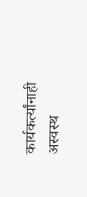कार्यकर्त्यांनाही अस्वस्थ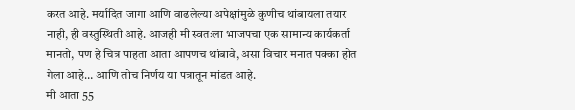करत आहे. मर्यादित जागा आणि वाढलेल्या अपेक्षांमुळे कुणीच थांबायला तयार नाही, ही वस्तुस्थिती आहे. आजही मी स्वतःला भाजपचा एक सामान्य कार्यकर्ता मानतो, पण हे चित्र पाहता आता आपणच थांबावे, असा विचार मनात पक्का होत गेला आहे… आणि तोच निर्णय या पत्रातून मांडत आहे.
मी आता 55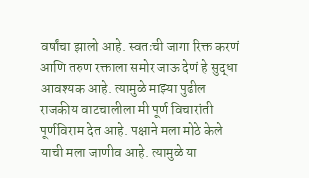वर्षांचा झालो आहे. स्वतःची जागा रिक्त करणं आणि तरुण रक्ताला समोर जाऊ देणं हे सुद्धा आवश्यक आहे. त्यामुळे माझ्या पुढील राजकीय वाटचालीला मी पूर्ण विचारांती पूर्णविराम देत आहे. पक्षाने मला मोठे केले याची मला जाणीव आहे. त्यामुळे या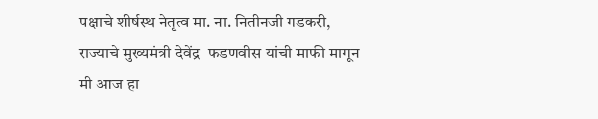पक्षाचे शीर्षस्थ नेतृत्व मा. ना. नितीनजी गडकरी, राज्याचे मुख्यमंत्री देवेंद्र  फडणवीस यांची माफी मागून मी आज हा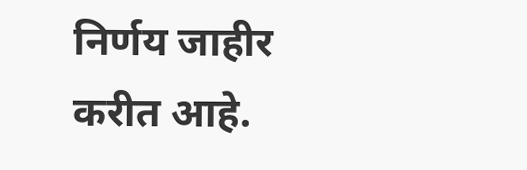निर्णय जाहीर करीत आहे.